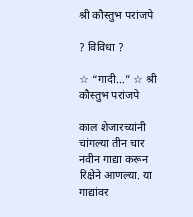श्री कौस्तुभ परांजपे

? विविधा ?

☆ “गादी…” ☆ श्री कौस्तुभ परांजपे

काल शेजारच्यांनी चांगल्या तीन चार नवीन गाद्या करून रिक्षेने आणल्या. या गाद्यांवर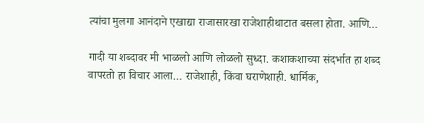त्यांचा मुलगा आनंदाने एखाद्या राजासारखा राजेशाहीथाटात बसला होता. आणि…

गादी या शब्दावर मी भाळलो आणि लोळलो सुध्दा. कशाकशाच्या संदर्भात हा शब्द वापरतो हा विचार आला… राजेशाही, किंवा घराणेशाही. धार्मिक,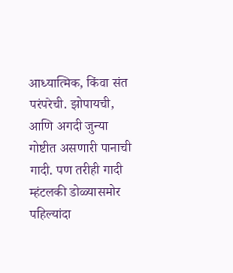आध्यात्मिक, किंवा संत परंपरेची. झोपायची, आणि अगदी जुन्या गोष्टीत असणारी पानाची गादी. पण तरीही गादी म्हंटलकी डोळ्यासमोर पहिल्यांदा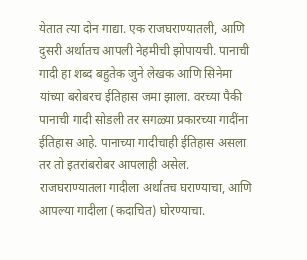येतात त्या दोन गाद्या. एक राजघराण्यातली, आणि दुसरी अर्थातच आपली नेहमीची झोपायची. पानाची गादी हा शब्द बहुतेक जुने लेखक आणि सिनेमा यांच्या बरोबरच ईतिहास जमा झाला. वरच्या पैकी पानाची गादी सोडली तर सगळ्या प्रकारच्या गादींना ईतिहास आहे. पानाच्या गादीचाही ईतिहास असला तर तो इतरांबरोबर आपलाही असेल. राजघराण्यातला गादीला अर्थातच घराण्याचा, आणि आपल्या गादीला (कदाचित) घोरण्याचा.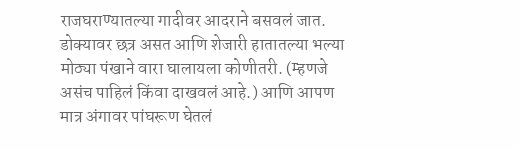राजघराण्यातल्या गादीवर आदराने बसवलं जात. डोक्यावर छत्र असत आणि शेजारी हातातल्या भल्या मोठ्या पंखाने वारा घालायला कोणीतरी. (म्हणजे असंच पाहिलं किंवा दाखवलं आहे.) आणि आपण मात्र अंगावर पांघरूण घेतलं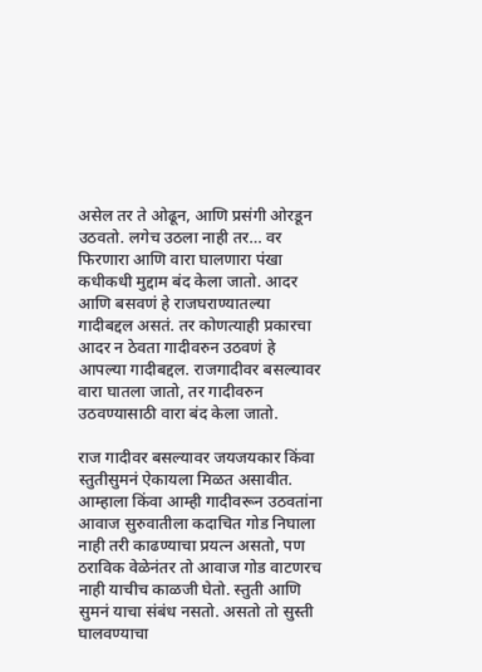असेल तर ते ओढून, आणि प्रसंगी ओरडून उठवतो. लगेच उठला नाही तर… वर फिरणारा आणि वारा घालणारा पंखा कधीकधी मुद्दाम बंद केला जातो. आदर आणि बसवणं हे राजघराण्यातल्या गादीबद्दल असतं. तर कोणत्याही प्रकारचा आदर न ठेवता गादीवरुन उठवणं हे आपल्या गादीबद्दल. राजगादीवर बसल्यावर वारा घातला जातो, तर गादीवरुन उठवण्यासाठी वारा बंद केला जातो.

राज गादीवर बसल्यावर जयजयकार किंवा स्तुतीसुमनं ऐकायला मिळत असावीत. आम्हाला किंवा आम्ही गादीवरून उठवतांना आवाज सुरुवातीला कदाचित गोड निघाला नाही तरी काढण्याचा प्रयत्न असतो, पण ठराविक वेळेनंतर तो आवाज गोड वाटणरच नाही याचीच काळजी घेतो. स्तुती आणि सुमनं याचा संबंध नसतो. असतो तो सुस्ती घालवण्याचा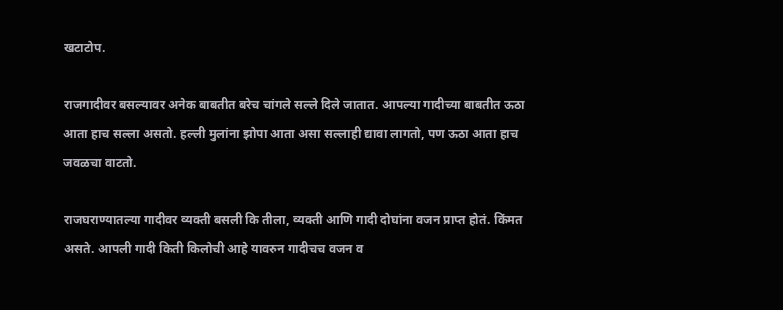खटाटोप.

राजगादीवर बसल्यावर अनेक बाबतीत बरेच चांगले सल्ले दिले जातात. आपल्या गादीच्या बाबतीत ऊठा आता हाच सल्ला असतो. हल्ली मुलांना झोपा आता असा सल्लाही द्यावा लागतो, पण ऊठा आता हाच जवळचा वाटतो.

राजघराण्यातल्या गादीवर व्यक्ती बसली कि तीला, व्यक्ती आणि गादी दोघांना वजन प्राप्त होतं. किंमत असते. आपली गादी किती किलोची आहे यावरुन गादीचच वजन व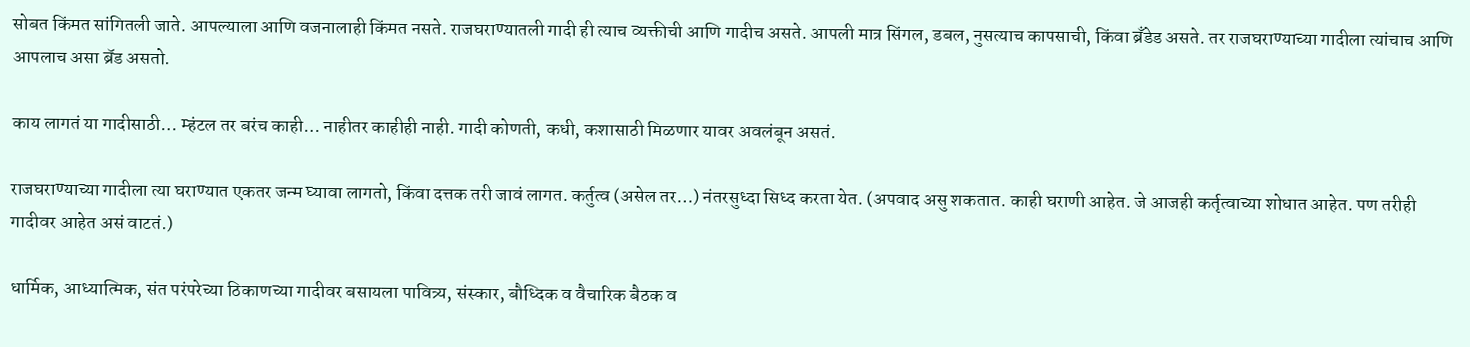सोबत किंमत सांगितली जाते. आपल्याला आणि वजनालाही किंमत नसते. राजघराण्यातली गादी ही त्याच व्यक्तीची आणि गादीच असते. आपली मात्र सिंगल, डबल, नुसत्याच कापसाची, किंवा ब्रँडेड असते. तर राजघराण्याच्या गादीला त्यांचाच आणि आपलाच असा ब्रॅड असतो.

काय लागतं या गादीसाठी… म्हंटल तर बरंच काही… नाहीतर काहीही नाही. गादी कोणती, कधी, कशासाठी मिळणार यावर अवलंबून असतं.

राजघराण्याच्या गादीला त्या घराण्यात एकतर जन्म घ्यावा लागतो, किंवा दत्तक तरी जावं लागत. कर्तुत्व (असेल तर…) नंतरसुध्दा सिध्द करता येत. (अपवाद असु शकतात. काही घराणी आहेत. जे आजही कर्तृत्वाच्या शोधात आहेत. पण तरीही गादीवर आहेत असं वाटतं.)

धार्मिक, आध्यात्मिक, संत परंपरेच्या ठिकाणच्या गादीवर बसायला पावित्र्य, संस्कार, बौध्दिक व वैचारिक बैठक व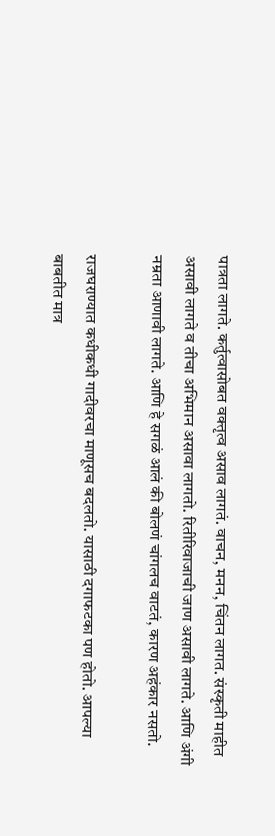पात्रता लागते. कर्तुत्वासोबत वक्तृत्व असाव लागतं. वाचन, मनन, चिंतन लागत. संस्कृती माहीत असावी लागते व तीचा अभिमान असावा लागतो. रितीरिवाजाची जाण असावी लागते. आणि अंगी नम्रता आणावी लागते. आणि हे सगळं आलं की बोलणं चांगलच वाटतं, कारण अहंकार नसतो.

राजघराण्यात कधीकधी गादीवरचा माणूसच बदलतो. यासाठी दगाफटका पण होतो. आपल्या बाबतीत मात्र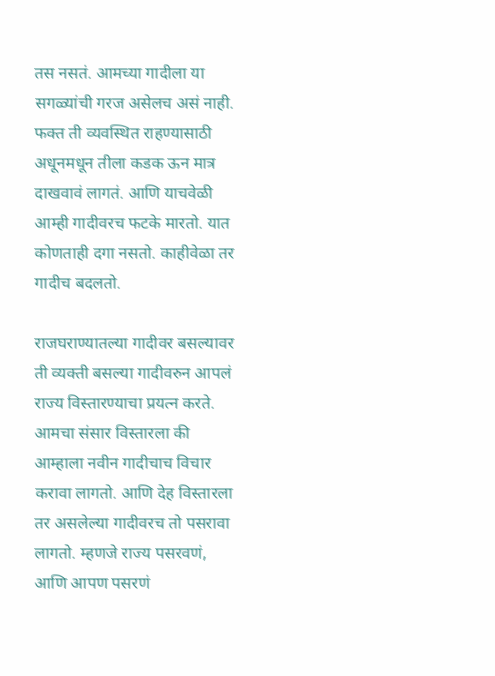तस नसतं. आमच्या गादीला या सगळ्यांची गरज असेलच असं नाही. फक्त ती व्यवस्थित राहण्यासाठी अधूनमधून तीला कडक ऊन मात्र दाखवावं लागतं. आणि याचवेळी आम्ही गादीवरच फटके मारतो. यात कोणताही दगा नसतो. काहीवेळा तर गादीच बदलतो.

राजघराण्यातल्या गादीवर बसल्यावर ती व्यक्ती बसल्या गादीवरुन आपलं राज्य विस्तारण्याचा प्रयत्न करते. आमचा संसार विस्तारला की आम्हाला नवीन गादीचाच विचार करावा लागतो. आणि देह विस्तारला तर असलेल्या गादीवरच तो पसरावा लागतो. म्हणजे राज्य पसरवणं, आणि आपण पसरणं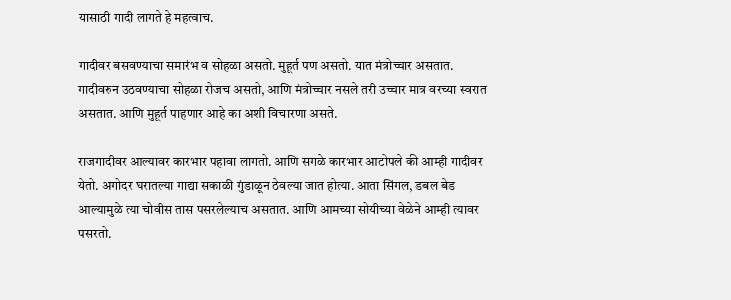यासाठी गादी लागते हे महत्वाच.

गादीवर बसवण्याचा समारंभ व सोहळा असतो. मुहूर्त पण असतो. यात मंत्रोच्चार असतात. गादीवरुन उठवण्याचा सोहळा रोजच असतो, आणि मंत्रोच्चार नसले तरी उच्चार मात्र वरच्या स्वरात असतात. आणि मुहूर्त पाहणार आहे का अशी विचारणा असते.

राजगादीवर आल्यावर कारभार पहावा लागतो. आणि सगळे कारभार आटोपले की आम्ही गादीवर येतो. अगोदर घरातल्या गाद्या सकाळी गुंडाळून ठेवल्या जात होत्या. आता सिंगल, डबल बेड आल्यामुळे त्या चोवीस तास पसरलेल्याच असतात. आणि आमच्या सोयीच्या वेळेने आम्ही त्यावर पसरतो.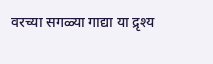वरच्या सगळ्या गाद्या या द्रृश्य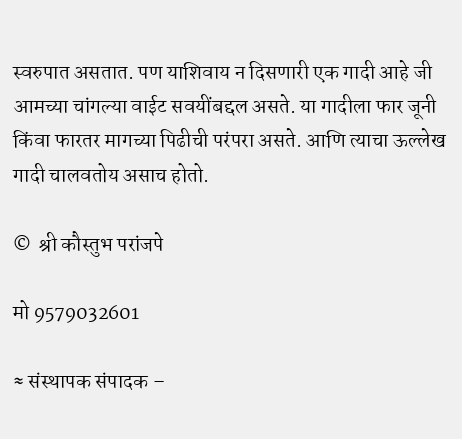स्वरुपात असतात. पण याशिवाय न दिसणारी एक गादी आहे जी आमच्या चांगल्या वाईट सवयींबद्दल असते. या गादीला फार जूनी किंवा फारतर मागच्या पिढीची परंपरा असते. आणि त्याचा ऊल्लेख गादी चालवतोय असाच होतो.

©  श्री कौस्तुभ परांजपे

मो 9579032601

≈ संस्थापक संपादक –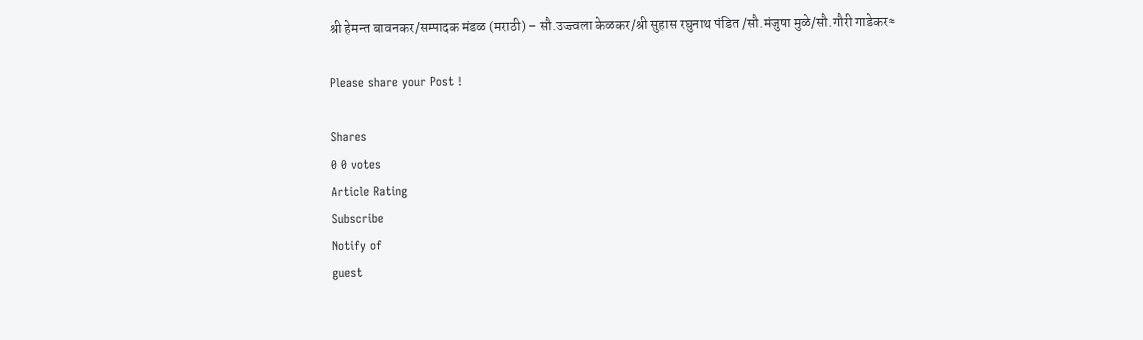श्री हेमन्त बावनकर/सम्पादक मंडळ (मराठी) – सौ.उज्ज्वला केळकर/श्री सुहास रघुनाथ पंडित /सौ.मंजुषा मुळे/सौ.गौरी गाडेकर≈

Please share your Post !

Shares
0 0 votes
Article Rating
Subscribe
Notify of
guest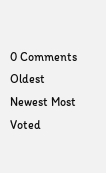0 Comments
Oldest
Newest Most Voted